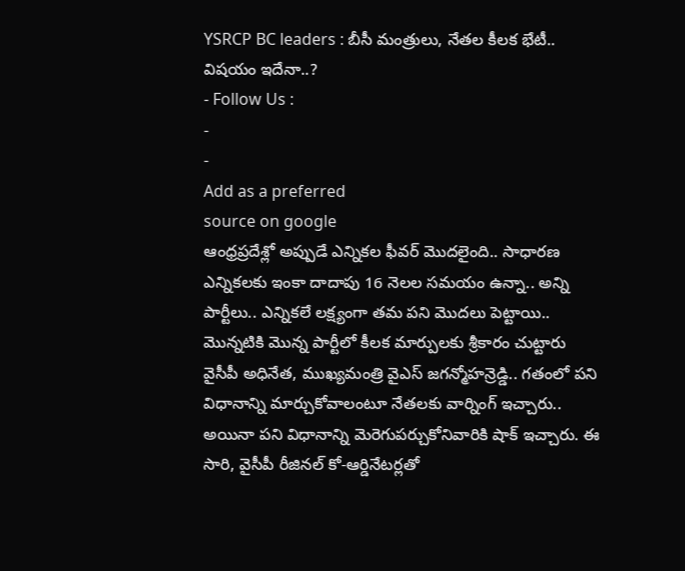YSRCP BC leaders : బీసీ మంత్రులు, నేతల కీలక భేటీ.. విషయం ఇదేనా..?
- Follow Us :
-
-
Add as a preferred
source on google
ఆంధ్రప్రదేశ్లో అప్పుడే ఎన్నికల ఫీవర్ మొదలైంది.. సాధారణ ఎన్నికలకు ఇంకా దాదాపు 16 నెలల సమయం ఉన్నా.. అన్ని పార్టీలు.. ఎన్నికలే లక్ష్యంగా తమ పని మొదలు పెట్టాయి.. మొన్నటికి మొన్న పార్టీలో కీలక మార్పులకు శ్రీకారం చుట్టారు వైసీపీ అధినేత, ముఖ్యమంత్రి వైఎస్ జగన్మోహన్రెడ్డి.. గతంలో పని విధానాన్ని మార్చుకోవాలంటూ నేతలకు వార్నింగ్ ఇచ్చారు.. అయినా పని విధానాన్ని మెరెగుపర్చుకోనివారికి షాక్ ఇచ్చారు. ఈ సారి, వైసీపీ రీజినల్ కో-ఆర్డినేటర్లతో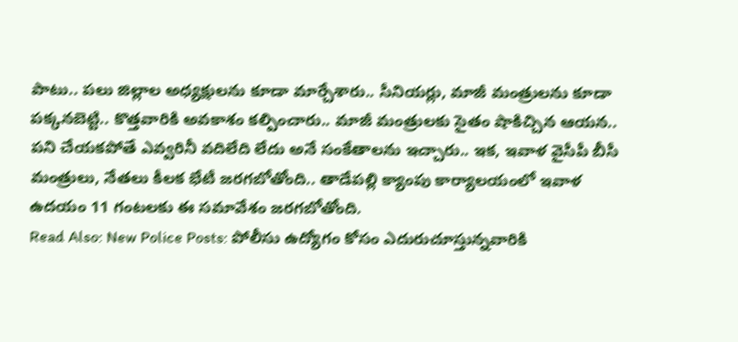పాటు.. పలు జిల్లాల అధ్యక్షులను కూడా మార్చేశారు.. సీనియర్లు, మాజీ మంత్రులను కూడా పక్కనబెట్టి.. కొత్తవారికి అవకాశం కల్పించారు.. మాజీ మంత్రులకు సైతం షాకిచ్చిన ఆయన.. పని చేయకపోతే ఎవ్వరినీ వదిలేది లేదు అనే సంకేతాలను ఇచ్చారు.. ఇక, ఇవాళ వైసీపీ బీసీ మంత్రులు, నేతలు కీలక భేటీ జరగబోతోంది.. తాడేపల్లి క్యాంపు కార్యాలయంలో ఇవాళ ఉదయం 11 గంటలకు ఈ సమావేశం జరగబోతోంది.
Read Also: New Police Posts: పోలీసు ఉద్యోగం కోసం ఎదురుచూస్తున్నవారికి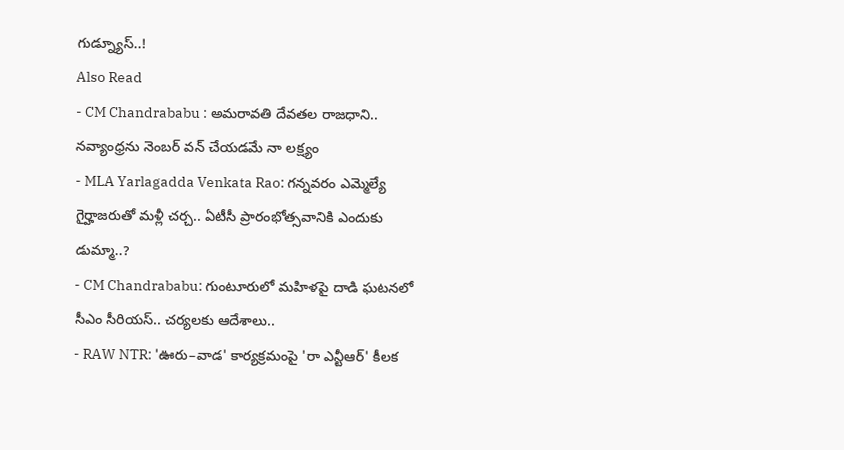గుడ్న్యూస్..!
Also Read
- CM Chandrababu : అమరావతి దేవతల రాజధాని.. నవ్యాంధ్రను నెంబర్ వన్ చేయడమే నా లక్ష్యం
- MLA Yarlagadda Venkata Rao: గన్నవరం ఎమ్మెల్యే గైర్హాజరుతో మళ్లీ చర్చ.. ఏటీసీ ప్రారంభోత్సవానికి ఎందుకు డుమ్మా..?
- CM Chandrababu: గుంటూరులో మహిళపై దాడి ఘటనలో సీఎం సీరియస్.. చర్యలకు ఆదేశాలు..
- RAW NTR: 'ఊరు–వాడ' కార్యక్రమంపై 'రా ఎన్టీఆర్' కీలక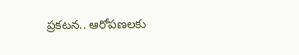ప్రకటన.. ఆరోపణలకు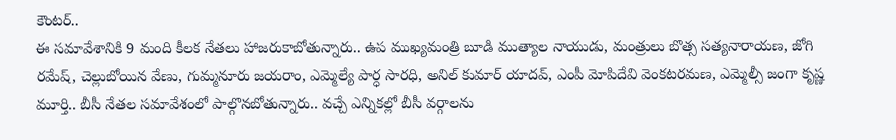కౌంటర్..
ఈ సమావేశానికి 9 మంది కీలక నేతలు హాజరుకాబోతున్నారు.. ఉప ముఖ్యమంత్రి బూడి ముత్యాల నాయుడు, మంత్రులు బొత్స సత్యనారాయణ, జోగి రమేష్, చెల్లుబోయిన వేణు, గుమ్మనూరు జయరాం, ఎమ్మెల్యే పార్ధ సారధి, అనిల్ కుమార్ యాదవ్, ఎంపీ మోపిదేవి వెంకటరమణ, ఎమ్మెల్సీ జంగా కృష్ణ మూర్తి.. బీసీ నేతల సమావేశంలో పాల్గొనబోతున్నారు.. వచ్చే ఎన్నికల్లో బీసీ వర్గాలను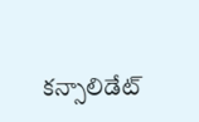కన్సాలిడేట్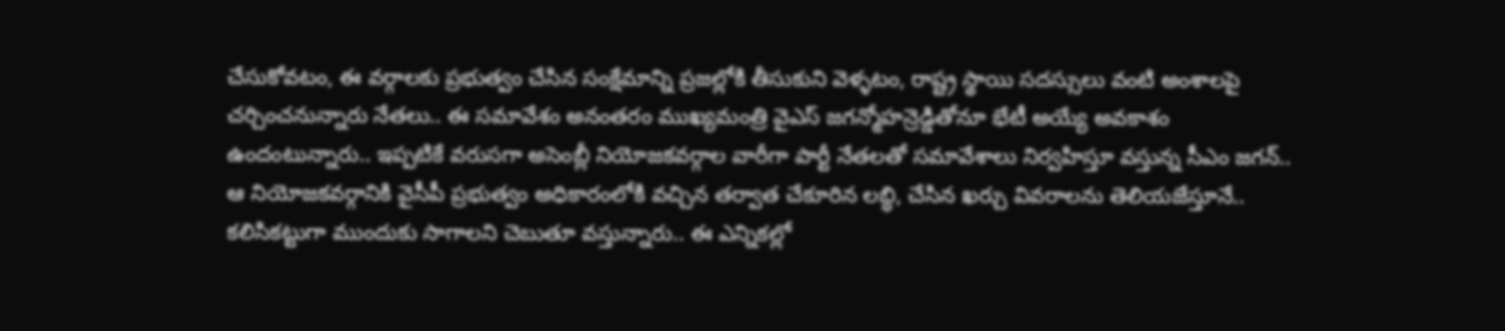చేసుకోవటం, ఈ వర్గాలకు ప్రభుత్వం చేసిన సంక్షేమాన్ని ప్రజల్లోకి తీసుకుని వెళ్ళటం, రాష్ట్ర స్థాయి సదస్సులు వంటి అంశాలపై చర్చించనున్నారు నేతలు.. ఈ సమావేశం అనంతరం ముఖ్యమంత్రి వైఎస్ జగన్మోహన్రెడ్డితోనూ భేటీ అయ్యే అవకాశం ఉందంటున్నారు.. ఇప్పటికే వరుసగా అసెంబ్లీ నియోజకవర్గాల వారీగా పార్టీ నేతలతో సమావేశాలు నిర్వహిస్తూ వస్తున్న సీఎం జగన్.. ఆ నియోజకవర్గానికి వైసీపీ ప్రభుత్వం అధికారంలోకి వచ్చిన తర్వాత చేకూరిన లబ్ధి, చేసిన ఖర్చు వివరాలను తెలియజేస్తూనే.. కలిసికట్టుగా ముందుకు సాగాలని చెబుతూ వస్తున్నారు.. ఈ ఎన్నికల్లో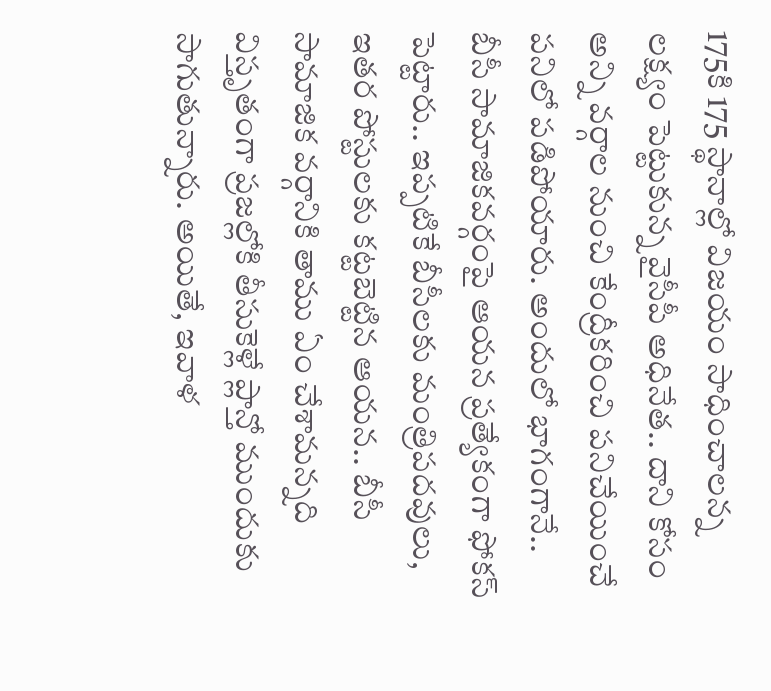175కి 175 స్థానాల్లో విజయం సాధించాలన్న లక్ష్యం పెట్టుకున్న వైసీపీ అధినేత.. దాని కోసం అన్ని వర్గాల నుంచి కేంద్రీకరించి పనిచేయించే పనిలో పడిపోయారు. అందులో భాగంగానే.. బీసీ సామాజికవర్గంపై ఆయన ప్రత్యేకంగా ఫోకస్ పెట్టారు.. ఇప్పటికే బీసీలకు మంత్రిపదవులు, ఇతర పోస్టులకు కట్టబెట్టిన ఆయన.. బీసీ సామాజిక వర్గానికి తాము ఏం చేశామన్నది విస్తృతంగా ప్రజల్లోకి తీసుకెళ్లే ప్లాన్తో ముందుకు సాగుతున్నారు. అయితే, ఇవాళ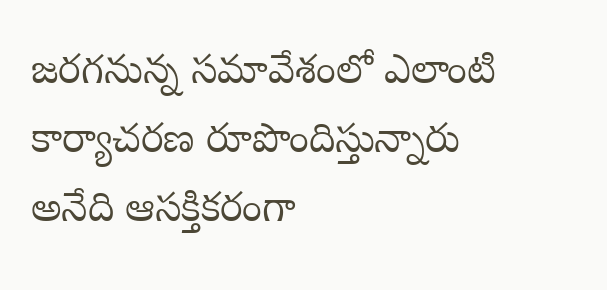జరగనున్న సమావేశంలో ఎలాంటి కార్యాచరణ రూపొందిస్తున్నారు అనేది ఆసక్తికరంగా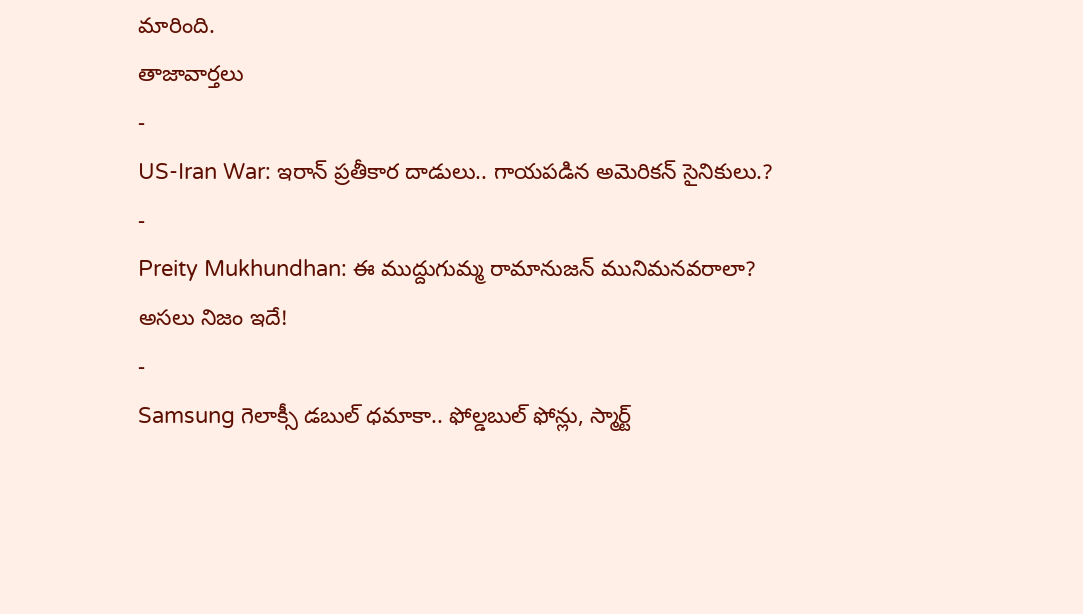మారింది.
తాజావార్తలు
-
US-Iran War: ఇరాన్ ప్రతీకార దాడులు.. గాయపడిన అమెరికన్ సైనికులు.?
-
Preity Mukhundhan: ఈ ముద్దుగుమ్మ రామానుజన్ మునిమనవరాలా? అసలు నిజం ఇదే!
-
Samsung గెలాక్సీ డబుల్ ధమాకా.. ఫోల్డబుల్ ఫోన్లు, స్మార్ట్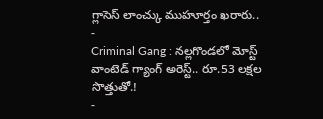గ్లాసెస్ లాంచ్కు ముహూర్తం ఖరారు..
-
Criminal Gang : నల్లగొండలో మోస్ట్ వాంటెడ్ గ్యాంగ్ అరెస్ట్.. రూ.53 లక్షల సొత్తుతో.!
-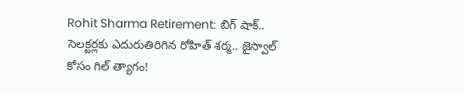Rohit Sharma Retirement: బిగ్ షాక్.. సెలక్టర్లకు ఎదురుతిరిగిన రోహిత్ శర్మ.. జైస్వాల్ కోసం గిల్ త్యాగం!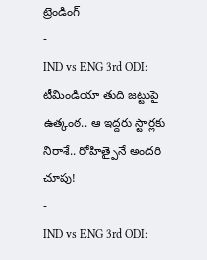ట్రెండింగ్
-
IND vs ENG 3rd ODI: టీమిండియా తుది జట్టుపై ఉత్కంఠ.. ఆ ఇద్దరు స్టార్లకు నిరాశే.. రోహిత్పైనే అందరి చూపు!
-
IND vs ENG 3rd ODI: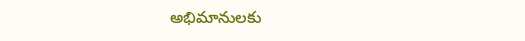అభిమానులకు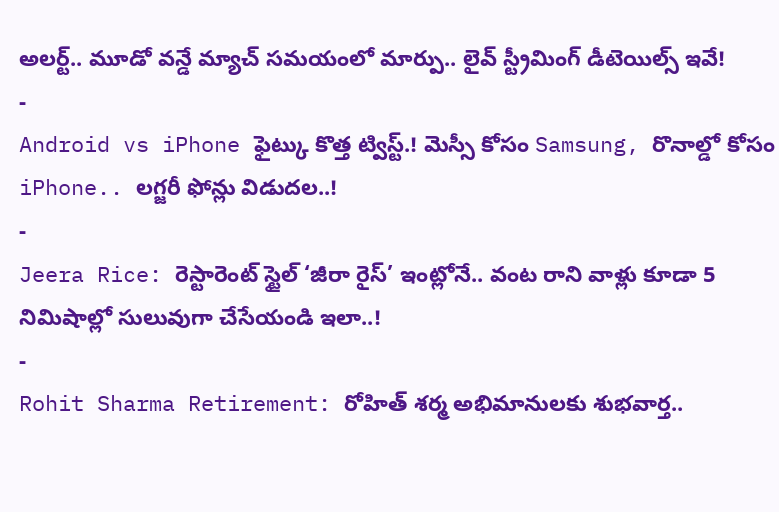అలర్ట్.. మూడో వన్డే మ్యాచ్ సమయంలో మార్పు.. లైవ్ స్ట్రీమింగ్ డీటెయిల్స్ ఇవే!
-
Android vs iPhone ఫైట్కు కొత్త ట్విస్ట్.! మెస్సీ కోసం Samsung, రొనాల్డో కోసం iPhone.. లగ్జరీ ఫోన్లు విడుదల..!
-
Jeera Rice: రెస్టారెంట్ స్టైల్ ‘జీరా రైస్’ ఇంట్లోనే.. వంట రాని వాళ్లు కూడా 5 నిమిషాల్లో సులువుగా చేసేయండి ఇలా..!
-
Rohit Sharma Retirement: రోహిత్ శర్మ అభిమానులకు శుభవార్త..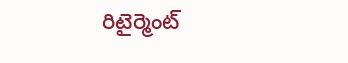రిటైర్మెంట్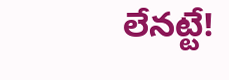లేనట్టే!